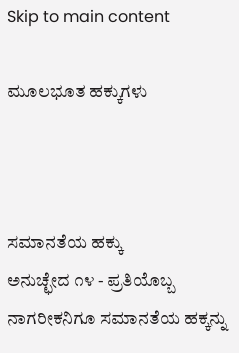Skip to main content

ಮೂಲಭೂತ ಹಕ್ಕುಗಳು



ಸಮಾನತೆಯ ಹಕ್ಕು
ಅನುಚ್ಛೇದ ೧೪ - ಪ್ರತಿಯೊಬ್ಬ ನಾಗರೀಕನಿಗೂ ಸಮಾನತೆಯ ಹಕ್ಕನ್ನು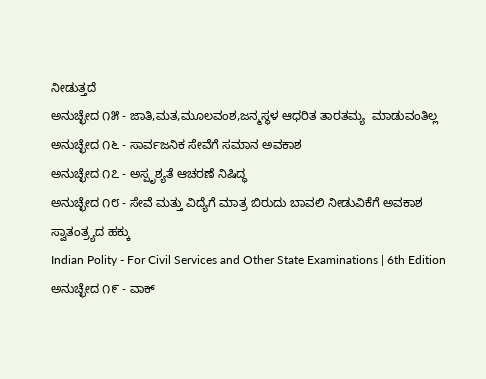ನೀಡುತ್ತದೆ
ಅನುಚ್ಛೇದ ೧೫ - ಜಾತಿ,ಮತ,ಮೂಲವಂಶ,ಜನ್ಮಸ್ಥಳ ಆಧರಿತ ತಾರತಮ್ಯ  ಮಾಡುವಂತಿಲ್ಲ
ಅನುಚ್ಛೇದ ೧೬ - ಸಾರ್ವಜನಿಕ ಸೇವೆಗೆ ಸಮಾನ ಅವಕಾಶ
ಅನುಚ್ಛೇದ ೧೭ - ಅಸ್ಪೃಶ್ಯತೆ ಆಚರಣೆ ನಿಷಿದ್ಧ
ಅನುಚ್ಛೇದ ೧೮ - ಸೇವೆ ಮತ್ತು ವಿದ್ಯೆಗೆ ಮಾತ್ರ ಬಿರುದು ಬಾವಲಿ ನೀಡುವಿಕೆಗೆ ಅವಕಾಶ
ಸ್ವಾತಂತ್ರ್ಯದ ಹಕ್ಕು
Indian Polity - For Civil Services and Other State Examinations | 6th Edition
ಅನುಚ್ಛೇದ ೧೯ - ವಾಕ್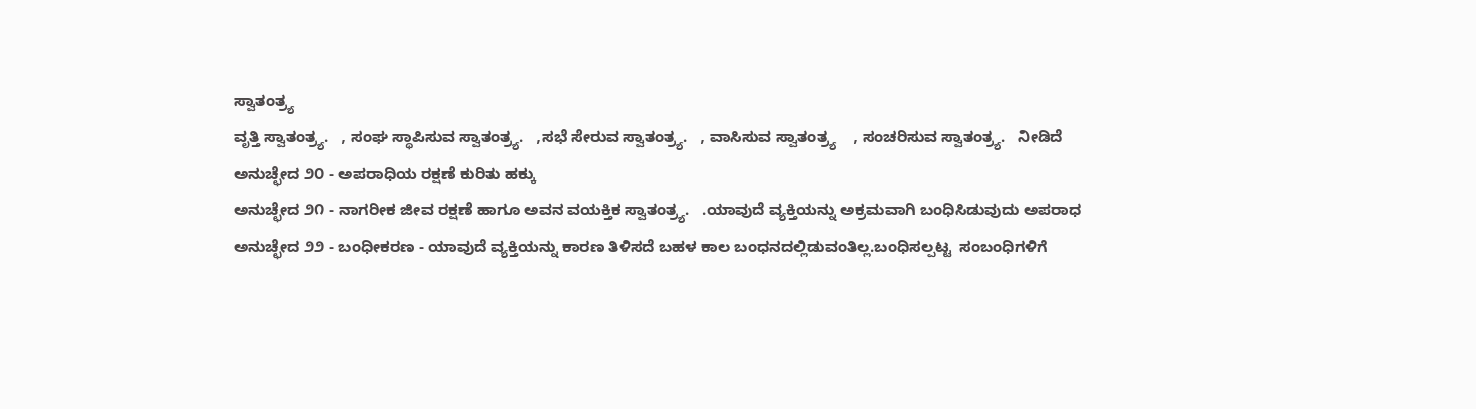ಸ್ವಾತಂತ್ರ್ಯ
ವೃತ್ತಿ ಸ್ವಾತಂತ್ರ್ಯ.   , ಸಂಘ ಸ್ಥಾಪಿಸುವ ಸ್ವಾತಂತ್ರ್ಯ.   ,ಸಭೆ ಸೇರುವ ಸ್ವಾತಂತ್ರ್ಯ.   , ವಾಸಿಸುವ ಸ್ವಾತಂತ್ರ್ಯ    , ಸಂಚರಿಸುವ ಸ್ವಾತಂತ್ರ್ಯ.   ನೀಡಿದೆ
ಅನುಚ್ಛೇದ ೨೦ - ಅಪರಾಧಿಯ ರಕ್ಷಣೆ ಕುರಿತು ಹಕ್ಕು
ಅನುಚ್ಛೇದ ೨೧ - ನಾಗರೀಕ ಜೀವ ರಕ್ಷಣೆ ಹಾಗೂ ಅವನ ವಯಕ್ತಿಕ ಸ್ವಾತಂತ್ರ್ಯ.   .ಯಾವುದೆ ವ್ಯಕ್ತಿಯನ್ನು ಅಕ್ರಮವಾಗಿ ಬಂಧಿಸಿಡುವುದು ಅಪರಾಧ
ಅನುಚ್ಛೇದ ೨೨ - ಬಂಧೀಕರಣ - ಯಾವುದೆ ವ್ಯಕ್ತಿಯನ್ನು ಕಾರಣ ತಿಳಿಸದೆ ಬಹಳ ಕಾಲ ಬಂಧನದಲ್ಲಿಡುವಂತಿಲ್ಲ.ಬಂಧಿಸಲ್ಪಟ್ಟ  ಸಂಬಂಧಿಗಳಿಗೆ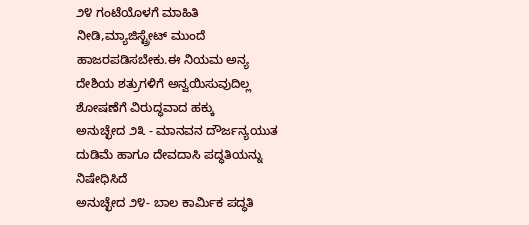೨೪ ಗಂಟೆಯೊಳಗೆ ಮಾಹಿತಿ ನೀಡಿ,ಮ್ಯಾಜಿಸ್ಟ್ರೇಟ್ ಮುಂದೆ ಹಾಜರಪಡಿಸಬೇಕು.ಈ ನಿಯಮ ಅನ್ಯ ದೇಶಿಯ ಶತ್ರುಗಳಿಗೆ ಅನ್ವಯಿಸುವುದಿಲ್ಲ
ಶೋಷಣೆಗೆ ವಿರುದ್ಧವಾದ ಹಕ್ಕು
ಅನುಚ್ಛೇದ ೨೩ - ಮಾನವನ ದೌರ್ಜನ್ಯಯುತ ದುಡಿಮೆ ಹಾಗೂ ದೇವದಾಸಿ ಪದ್ಧತಿಯನ್ನು ನಿಷೇಧಿಸಿದೆ
ಅನುಚ್ಛೇದ ೨೪- ಬಾಲ ಕಾರ್ಮಿಕ ಪದ್ಧತಿ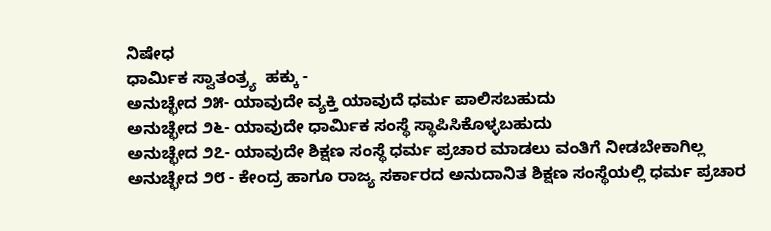ನಿಷೇಧ
ಧಾರ್ಮಿಕ ಸ್ವಾತಂತ್ರ್ಯ  ಹಕ್ಕು -
ಅನುಚ್ಛೇದ ೨೫- ಯಾವುದೇ ವ್ಯಕ್ತಿ ಯಾವುದೆ ಧರ್ಮ ಪಾಲಿಸಬಹುದು
ಅನುಚ್ಛೇದ ೨೬- ಯಾವುದೇ ಧಾರ್ಮಿಕ ಸಂಸ್ಥೆ ಸ್ಥಾಪಿಸಿಕೊಳ್ಳಬಹುದು
ಅನುಚ್ಛೇದ ೨೭- ಯಾವುದೇ ಶಿಕ್ಷಣ ಸಂಸ್ಥೆ ಧರ್ಮ ಪ್ರಚಾರ ಮಾಡಲು ವಂತಿಗೆ ನೀಡಬೇಕಾಗಿಲ್ಲ
ಅನುಚ್ಛೇದ ೨೮ - ಕೇಂದ್ರ ಹಾಗೂ ರಾಜ್ಯ ಸರ್ಕಾರದ ಅನುದಾನಿತ ಶಿಕ್ಷಣ ಸಂಸ್ಥೆಯಲ್ಲಿ ಧರ್ಮ ಪ್ರಚಾರ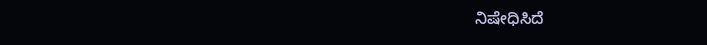ನಿಷೇಧಿಸಿದೆ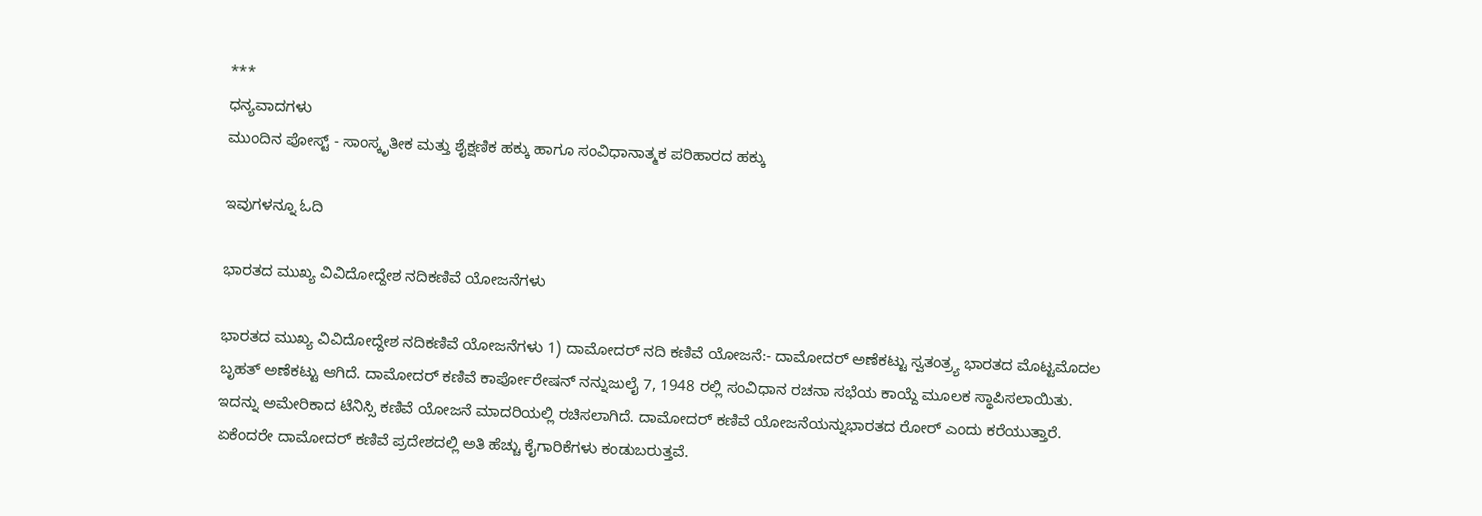***
ಧನ್ಯವಾದಗಳು
ಮುಂದಿನ ಪೋಸ್ಟ್ - ಸಾಂಸ್ಕೃತೀಕ ಮತ್ತು ಶೈಕ್ಷಣಿಕ ಹಕ್ಕು ಹಾಗೂ ಸಂವಿಧಾನಾತ್ಮಕ ಪರಿಹಾರದ ಹಕ್ಕು

ಇವುಗಳನ್ನೂ ಓದಿ

ಭಾರತದ ಮುಖ್ಯ ವಿವಿದೋದ್ದೇಶ ನದಿಕಣಿವೆ ಯೋಜನೆಗಳು

ಭಾರತದ ಮುಖ್ಯ ವಿವಿದೋದ್ದೇಶ ನದಿಕಣಿವೆ ಯೋಜನೆಗಳು 1) ದಾಮೋದರ್ ನದಿ ಕಣಿವೆ ಯೋಜನೆ:- ದಾಮೋದರ್ ಅಣೆಕಟ್ಟು ಸ್ವತಂತ್ರ್ಯ ಭಾರತದ ಮೊಟ್ಟಮೊದಲ ಬೃಹತ್ ಅಣೆಕಟ್ಟು ಆಗಿದೆ. ದಾಮೋದರ್ ಕಣಿವೆ ಕಾರ್ಪೋರೇಷನ್ ನನ್ನುಜುಲೈ 7, 1948 ರಲ್ಲಿ ಸಂವಿಧಾನ ರಚನಾ ಸಭೆಯ ಕಾಯ್ದೆ ಮೂಲಕ ಸ್ಥಾಪಿಸಲಾಯಿತು. ಇದನ್ನು ಅಮೇರಿಕಾದ ಟೆನಿಸ್ಸಿ ಕಣಿವೆ ಯೋಜನೆ ಮಾದರಿಯಲ್ಲಿ ರಚಿಸಲಾಗಿದೆ. ದಾಮೋದರ್ ಕಣಿವೆ ಯೋಜನೆಯನ್ನುಭಾರತದ ರೋರ್ ಎಂದು ಕರೆಯುತ್ತಾರೆ. ಏಕೆಂದರೇ ದಾಮೋದರ್ ಕಣಿವೆ ಪ್ರದೇಶದಲ್ಲಿ ಅತಿ ಹೆಚ್ಚು ಕೈಗಾರಿಕೆಗಳು ಕಂಡುಬರುತ್ತವೆ.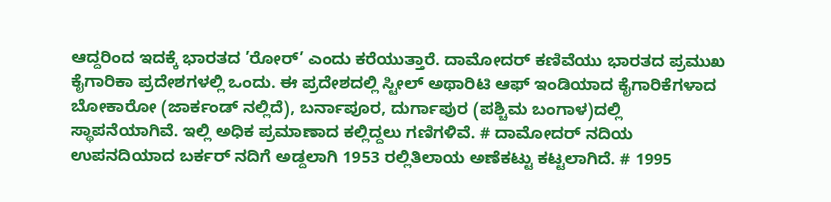ಆದ್ದರಿಂದ ಇದಕ್ಕೆ ಭಾರತದ ’ರೋರ್’ ಎಂದು ಕರೆಯುತ್ತಾರೆ. ದಾಮೋದರ್ ಕಣಿವೆಯು ಭಾರತದ ಪ್ರಮುಖ ಕೈಗಾರಿಕಾ ಪ್ರದೇಶಗಳಲ್ಲಿ ಒಂದು. ಈ ಪ್ರದೇಶದಲ್ಲಿ ಸ್ಟೀಲ್ ಅಥಾರಿಟಿ ಆಫ್ ಇಂಡಿಯಾದ ಕೈಗಾರಿಕೆಗಳಾದ ಬೋಕಾರೋ (ಜಾರ್ಕಂಡ್ ನಲ್ಲಿದೆ), ಬರ್ನಾಪೂರ, ದುರ್ಗಾಪುರ (ಪಶ್ಚಿಮ ಬಂಗಾಳ)ದಲ್ಲಿ ಸ್ಥಾಪನೆಯಾಗಿವೆ. ಇಲ್ಲಿ ಅಧಿಕ ಪ್ರಮಾಣಾದ ಕಲ್ಲಿದ್ದಲು ಗಣಿಗಳಿವೆ. # ದಾಮೋದರ್ ನದಿಯ ಉಪನದಿಯಾದ ಬರ್ಕರ್ ನದಿಗೆ ಅಡ್ದಲಾಗಿ 1953 ರಲ್ಲಿತಿಲಾಯ ಅಣೆಕಟ್ಟು ಕಟ್ಟಲಾಗಿದೆ. # 1995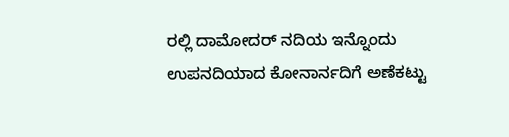ರಲ್ಲಿ ದಾಮೋದರ್ ನದಿಯ ಇನ್ನೊಂದು ಉಪನದಿಯಾದ ಕೋನಾರ್ನದಿಗೆ ಅಣೆಕಟ್ಟು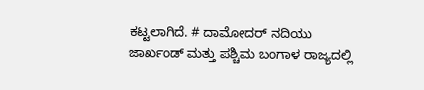ಕಟ್ಟಲಾಗಿದೆ. # ದಾಮೋದರ್ ನದಿಯು ಜಾರ್ಖಂಡ್ ಮತ್ತು ಪಶ್ಚಿಮ ಬಂಗಾಳ ರಾಜ್ಯದಲ್ಲಿ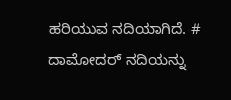ಹರಿಯುವ ನದಿಯಾಗಿದೆ. # ದಾಮೋದರ್ ನದಿಯನ್ನು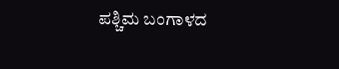ಪಶ್ಚಿಮ ಬಂಗಾಳದ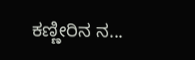ಕಣ್ಣೀರಿನ ನ...